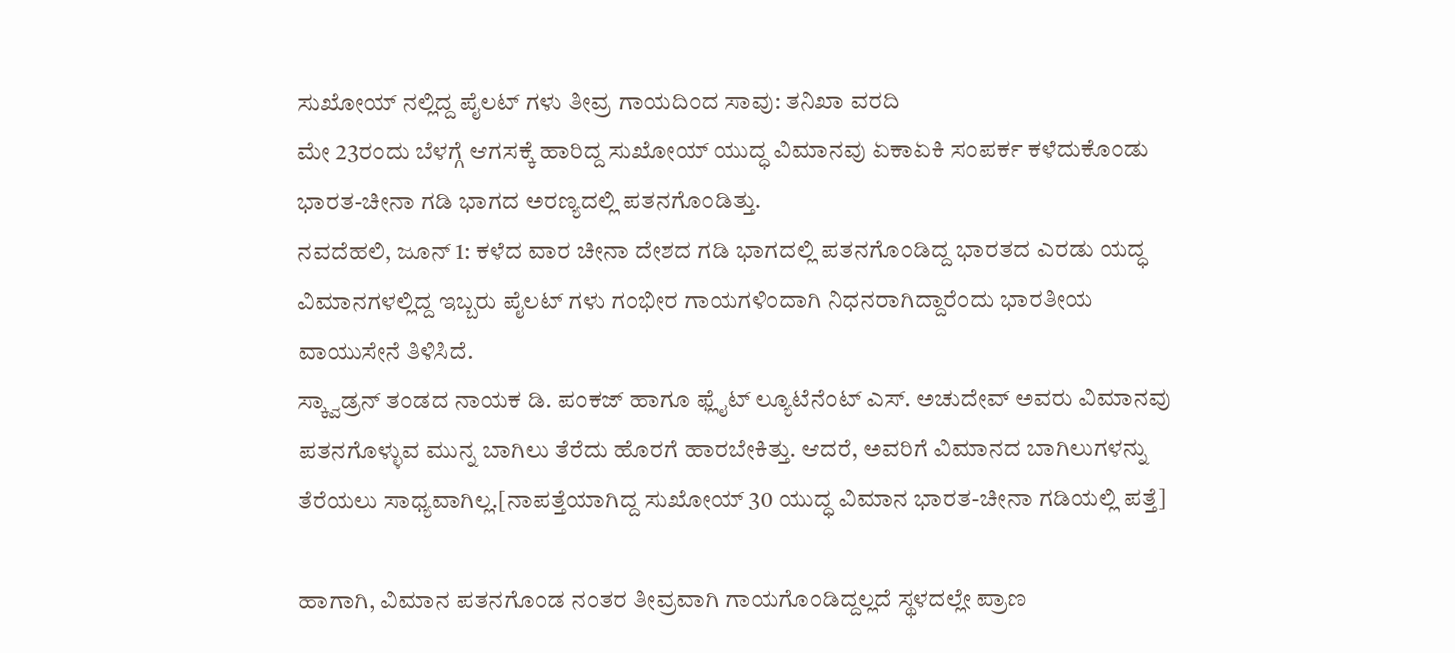ಸುಖೋಯ್ ನಲ್ಲಿದ್ದ ಪೈಲಟ್ ಗಳು ತೀವ್ರ ಗಾಯದಿಂದ ಸಾವು: ತನಿಖಾ ವರದಿ
ಮೇ 23ರಂದು ಬೆಳಗ್ಗೆ ಆಗಸಕ್ಕೆ ಹಾರಿದ್ದ ಸುಖೋಯ್ ಯುದ್ಧ ವಿಮಾನವು ಏಕಾಏಕಿ ಸಂಪರ್ಕ ಕಳೆದುಕೊಂಡು ಭಾರತ-ಚೀನಾ ಗಡಿ ಭಾಗದ ಅರಣ್ಯದಲ್ಲಿ ಪತನಗೊಂಡಿತ್ತು.
ನವದೆಹಲಿ, ಜೂನ್ 1: ಕಳೆದ ವಾರ ಚೀನಾ ದೇಶದ ಗಡಿ ಭಾಗದಲ್ಲಿ ಪತನಗೊಂಡಿದ್ದ ಭಾರತದ ಎರಡು ಯದ್ಧ ವಿಮಾನಗಳಲ್ಲಿದ್ದ ಇಬ್ಬರು ಪೈಲಟ್ ಗಳು ಗಂಭೀರ ಗಾಯಗಳಿಂದಾಗಿ ನಿಧನರಾಗಿದ್ದಾರೆಂದು ಭಾರತೀಯ ವಾಯುಸೇನೆ ತಿಳಿಸಿದೆ.
ಸ್ಕ್ವಾಡ್ರನ್ ತಂಡದ ನಾಯಕ ಡಿ. ಪಂಕಜ್ ಹಾಗೂ ಫ್ಲೈಟ್ ಲ್ಯೂಟೆನೆಂಟ್ ಎಸ್. ಅಚುದೇವ್ ಅವರು ವಿಮಾನವು ಪತನಗೊಳ್ಳುವ ಮುನ್ನ ಬಾಗಿಲು ತೆರೆದು ಹೊರಗೆ ಹಾರಬೇಕಿತ್ತು. ಆದರೆ, ಅವರಿಗೆ ವಿಮಾನದ ಬಾಗಿಲುಗಳನ್ನು ತೆರೆಯಲು ಸಾಧ್ಯವಾಗಿಲ್ಲ.[ನಾಪತ್ತೆಯಾಗಿದ್ದ ಸುಖೋಯ್ 30 ಯುದ್ಧ ವಿಮಾನ ಭಾರತ-ಚೀನಾ ಗಡಿಯಲ್ಲಿ ಪತ್ತೆ]

ಹಾಗಾಗಿ, ವಿಮಾನ ಪತನಗೊಂಡ ನಂತರ ತೀವ್ರವಾಗಿ ಗಾಯಗೊಂಡಿದ್ದಲ್ಲದೆ ಸ್ಥಳದಲ್ಲೇ ಪ್ರಾಣ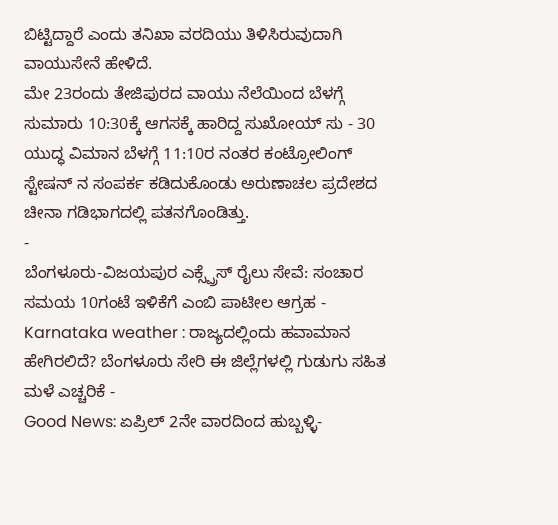ಬಿಟ್ಟಿದ್ದಾರೆ ಎಂದು ತನಿಖಾ ವರದಿಯು ತಿಳಿಸಿರುವುದಾಗಿ ವಾಯುಸೇನೆ ಹೇಳಿದೆ.
ಮೇ 23ರಂದು ತೇಜಿಪುರದ ವಾಯು ನೆಲೆಯಿಂದ ಬೆಳಗ್ಗೆ ಸುಮಾರು 10:30ಕ್ಕೆ ಆಗಸಕ್ಕೆ ಹಾರಿದ್ದ ಸುಖೋಯ್ ಸು - 30 ಯುದ್ಧ ವಿಮಾನ ಬೆಳಗ್ಗೆ 11:10ರ ನಂತರ ಕಂಟ್ರೋಲಿಂಗ್ ಸ್ಟೇಷನ್ ನ ಸಂಪರ್ಕ ಕಡಿದುಕೊಂಡು ಅರುಣಾಚಲ ಪ್ರದೇಶದ ಚೀನಾ ಗಡಿಭಾಗದಲ್ಲಿ ಪತನಗೊಂಡಿತ್ತು.
-
ಬೆಂಗಳೂರು-ವಿಜಯಪುರ ಎಕ್ಸ್ಪ್ರೆಸ್ ರೈಲು ಸೇವೆ: ಸಂಚಾರ ಸಮಯ 10ಗಂಟೆ ಇಳಿಕೆಗೆ ಎಂಬಿ ಪಾಟೀಲ ಆಗ್ರಹ -
Karnataka weather : ರಾಜ್ಯದಲ್ಲಿಂದು ಹವಾಮಾನ ಹೇಗಿರಲಿದೆ? ಬೆಂಗಳೂರು ಸೇರಿ ಈ ಜಿಲ್ಲೆಗಳಲ್ಲಿ ಗುಡುಗು ಸಹಿತ ಮಳೆ ಎಚ್ಚರಿಕೆ -
Good News: ಏಪ್ರಿಲ್ 2ನೇ ವಾರದಿಂದ ಹುಬ್ಬಳ್ಳಿ-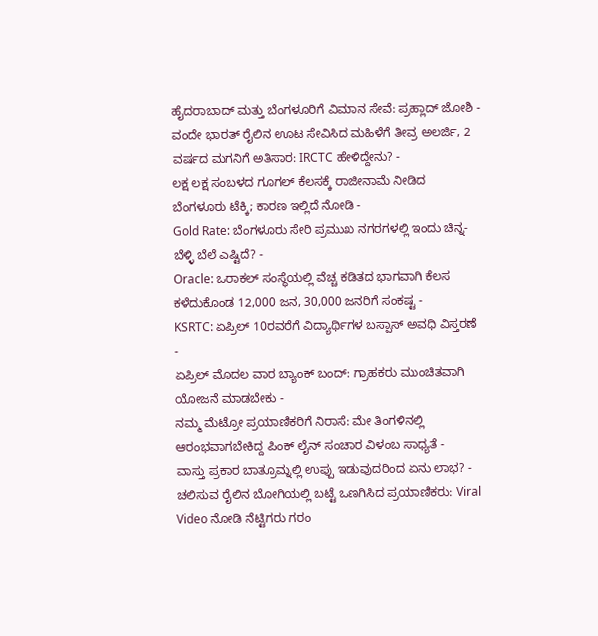ಹೈದರಾಬಾದ್ ಮತ್ತು ಬೆಂಗಳೂರಿಗೆ ವಿಮಾನ ಸೇವೆ: ಪ್ರಹ್ಲಾದ್ ಜೋಶಿ -
ವಂದೇ ಭಾರತ್ ರೈಲಿನ ಊಟ ಸೇವಿಸಿದ ಮಹಿಳೆಗೆ ತೀವ್ರ ಅಲರ್ಜಿ, 2 ವರ್ಷದ ಮಗನಿಗೆ ಅತಿಸಾರ: IRCTC ಹೇಳಿದ್ದೇನು? -
ಲಕ್ಷ ಲಕ್ಷ ಸಂಬಳದ ಗೂಗಲ್ ಕೆಲಸಕ್ಕೆ ರಾಜೀನಾಮೆ ನೀಡಿದ ಬೆಂಗಳೂರು ಟೆಕ್ಕಿ; ಕಾರಣ ಇಲ್ಲಿದೆ ನೋಡಿ -
Gold Rate: ಬೆಂಗಳೂರು ಸೇರಿ ಪ್ರಮುಖ ನಗರಗಳಲ್ಲಿ ಇಂದು ಚಿನ್ನ-ಬೆಳ್ಳಿ ಬೆಲೆ ಎಷ್ಟಿದೆ? -
Oracle: ಒರಾಕಲ್ ಸಂಸ್ಥೆಯಲ್ಲಿ ವೆಚ್ಚ ಕಡಿತದ ಭಾಗವಾಗಿ ಕೆಲಸ ಕಳೆದುಕೊಂಡ 12,000 ಜನ, 30,000 ಜನರಿಗೆ ಸಂಕಷ್ಟ -
KSRTC: ಏಪ್ರಿಲ್ 10ರವರೆಗೆ ವಿದ್ಯಾರ್ಥಿಗಳ ಬಸ್ಪಾಸ್ ಅವಧಿ ವಿಸ್ತರಣೆ -
ಏಪ್ರಿಲ್ ಮೊದಲ ವಾರ ಬ್ಯಾಂಕ್ ಬಂದ್: ಗ್ರಾಹಕರು ಮುಂಚಿತವಾಗಿ ಯೋಜನೆ ಮಾಡಬೇಕು -
ನಮ್ಮ ಮೆಟ್ರೋ ಪ್ರಯಾಣಿಕರಿಗೆ ನಿರಾಸೆ: ಮೇ ತಿಂಗಳಿನಲ್ಲಿ ಆರಂಭವಾಗಬೇಕಿದ್ದ ಪಿಂಕ್ ಲೈನ್ ಸಂಚಾರ ವಿಳಂಬ ಸಾಧ್ಯತೆ -
ವಾಸ್ತು ಪ್ರಕಾರ ಬಾತ್ರೂಮ್ನಲ್ಲಿ ಉಪ್ಪು ಇಡುವುದರಿಂದ ಏನು ಲಾಭ? -
ಚಲಿಸುವ ರೈಲಿನ ಬೋಗಿಯಲ್ಲಿ ಬಟ್ಟೆ ಒಣಗಿಸಿದ ಪ್ರಯಾಣಿಕರು: Viral Video ನೋಡಿ ನೆಟ್ಟಿಗರು ಗರಂ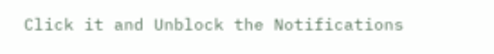Click it and Unblock the Notifications